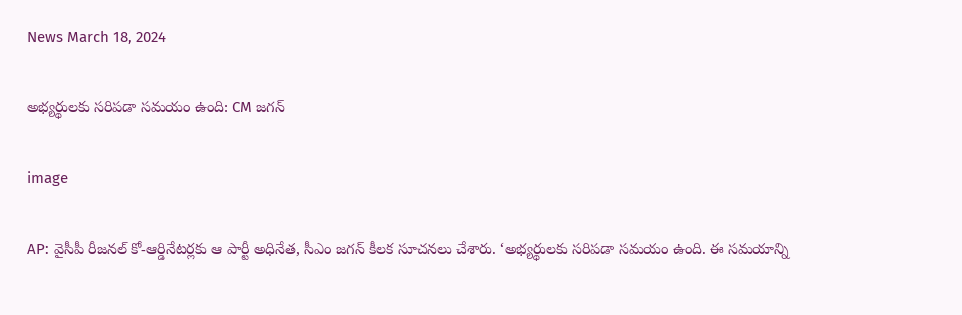News March 18, 2024

అభ్యర్థులకు సరిపడా సమయం ఉంది: CM జగన్

image

AP: వైసీపీ రీజనల్ కో-ఆర్డినేటర్లకు ఆ పార్టీ అధినేత, సీఎం జగన్ కీలక సూచనలు చేశారు. ‘అభ్యర్థులకు సరిపడా సమయం ఉంది. ఈ సమయాన్ని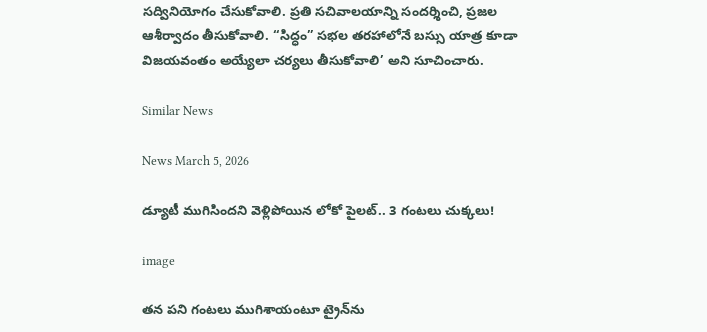సద్వినియోగం చేసుకోవాలి. ప్రతి సచివాలయాన్ని సందర్శించి, ప్రజల ఆశీర్వాదం తీసుకోవాలి. “సిద్ధం” సభల తరహాలోనే బస్సు యాత్ర కూడా విజయవంతం అయ్యేలా చర్యలు తీసుకోవాలి’ అని సూచించారు.

Similar News

News March 5, 2026

డ్యూటీ ముగిసిందని వెళ్లిపోయిన లోకో పైలట్.. 3 గంటలు చుక్కలు!

image

తన పని గంటలు ముగిశాయంటూ ట్రైన్‌ను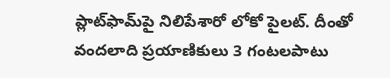ప్లాట్‌ఫామ్‌పై నిలిపేశారో లోకో పైలట్. దీంతో వందలాది ప్రయాణికులు 3 గంటలపాటు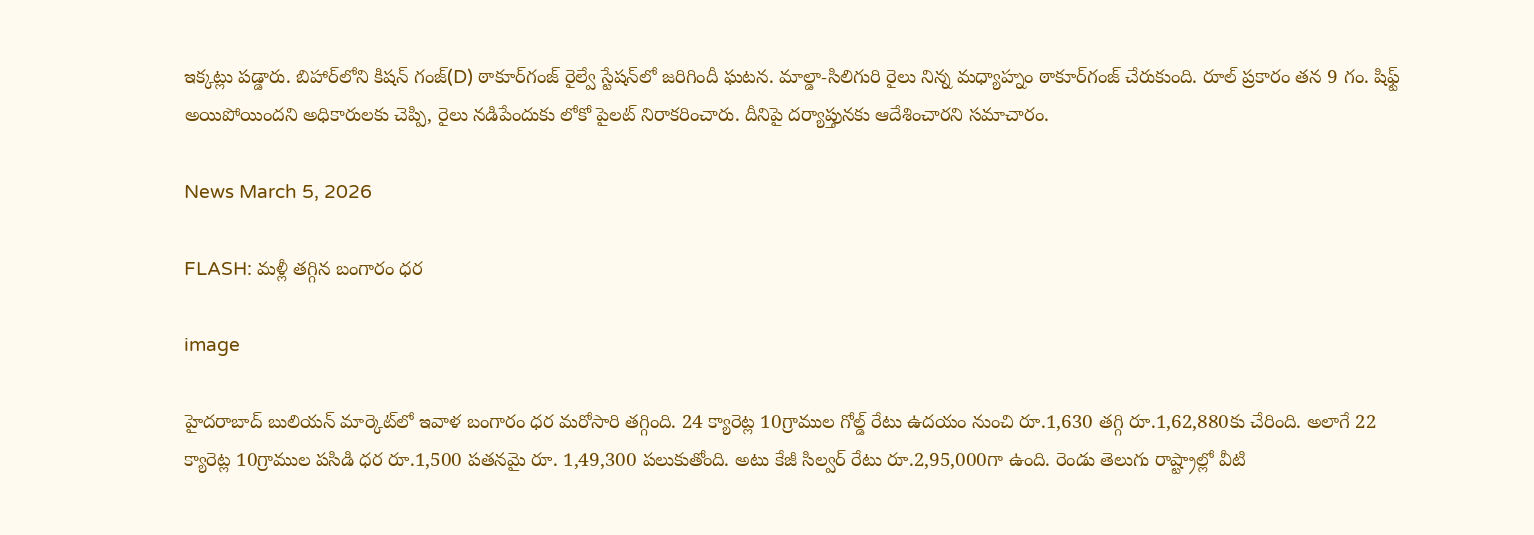ఇక్కట్లు పడ్డారు. బిహార్‌లోని కిషన్ గంజ్(D) ఠాకూర్‌గంజ్ రైల్వే స్టేషన్‌లో జరిగిందీ ఘటన. మాల్డా-సిలిగురి రైలు నిన్న మధ్యాహ్నం ఠాకూర్‌గంజ్ చేరుకుంది. రూల్ ప్రకారం తన 9 గం. షిఫ్ట్ అయిపోయిందని అధికారులకు చెప్పి, రైలు నడిపేందుకు లోకో పైలట్ నిరాకరించారు. దీనిపై దర్యాప్తునకు ఆదేశించారని సమాచారం.

News March 5, 2026

FLASH: మళ్లీ తగ్గిన బంగారం ధర

image

హైదరాబాద్ బులియన్ మార్కెట్‌లో ఇవాళ బంగారం ధర మరోసారి తగ్గింది. 24 క్యారెట్ల 10గ్రాముల గోల్డ్ రేటు ఉదయం నుంచి రూ.1,630 తగ్గి రూ.1,62,880కు చేరింది. అలాగే 22 క్యారెట్ల 10గ్రాముల పసిడి ధర రూ.1,500 పతనమై రూ. 1,49,300 పలుకుతోంది. అటు కేజీ సిల్వర్ రేటు రూ.2,95,000గా ఉంది. రెండు తెలుగు రాష్ట్రాల్లో వీటి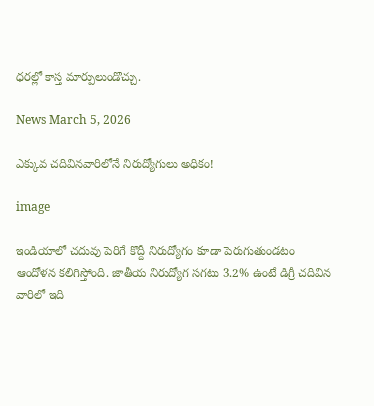ధరల్లో కాస్త మార్పులుండొచ్చు.

News March 5, 2026

ఎక్కువ చదివినవారిలోనే నిరుద్యోగులు అధికం!

image

ఇండియాలో చదువు పెరిగే కొద్దీ నిరుద్యోగం కూడా పెరుగుతుండటం ఆందోళన కలిగిస్తోంది. జాతీయ నిరుద్యోగ సగటు 3.2% ఉంటే డిగ్రీ చదివిన వారిలో ఇది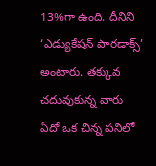13%గా ఉంది. దీనిని ‘ఎడ్యుకేషన్ పారడాక్స్’ అంటారు. తక్కువ చదువుకున్న వారు ఏదో ఒక చిన్న పనిలో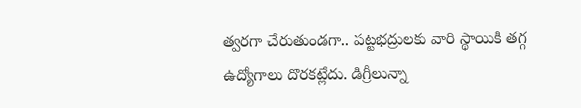త్వరగా చేరుతుండగా.. పట్టభద్రులకు వారి స్థాయికి తగ్గ ఉద్యోగాలు దొరకట్లేదు. డిగ్రీలున్నా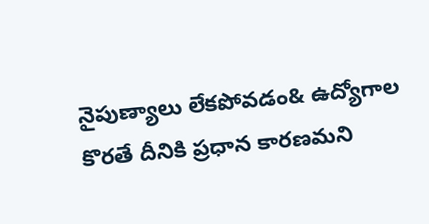నైపుణ్యాలు లేకపోవడం& ఉద్యోగాల కొరతే దీనికి ప్రధాన కారణమని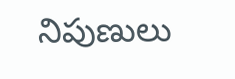నిపుణులు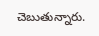చెబుతున్నారు.